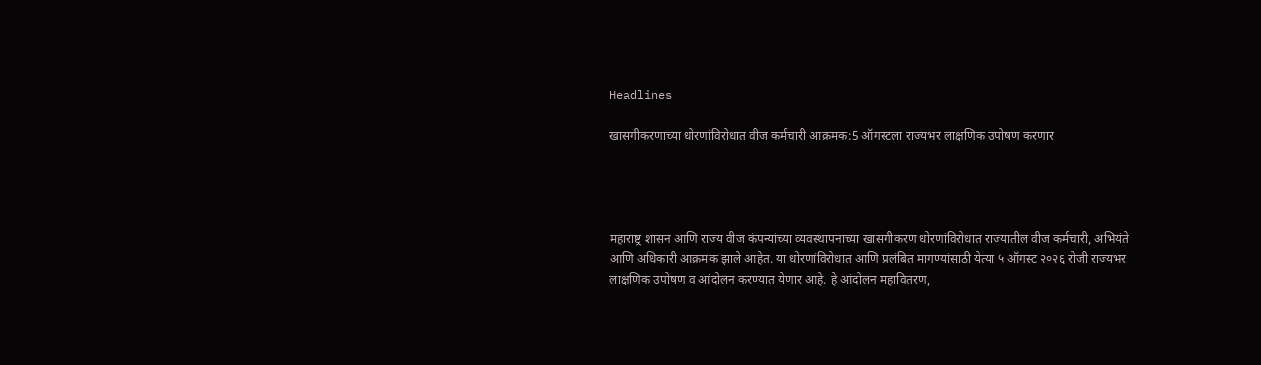Headlines

खासगीकरणाच्या धोरणांविरोधात वीज कर्मचारी आक्रमक:5 ऑगस्टला राज्यभर लाक्षणिक उपोषण करणार




महाराष्ट्र शासन आणि राज्य वीज कंपन्यांच्या व्यवस्थापनाच्या खासगीकरण धोरणांविरोधात राज्यातील वीज कर्मचारी, अभियंते आणि अधिकारी आक्रमक झाले आहेत. या धोरणांविरोधात आणि प्रलंबित मागण्यांसाठी येत्या ५ ऑगस्ट २०२६ रोजी राज्यभर लाक्षणिक उपोषण व आंदोलन करण्यात येणार आहे. हे आंदोलन महावितरण,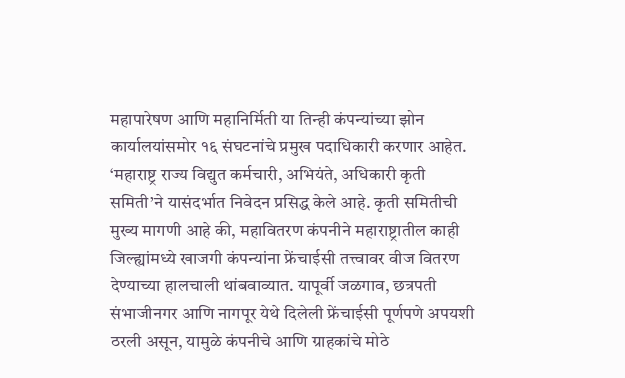महापारेषण आणि महानिर्मिती या तिन्ही कंपन्यांच्या झोन कार्यालयांसमोर १६ संघटनांचे प्रमुख पदाधिकारी करणार आहेत. ‘महाराष्ट्र राज्य विद्युत कर्मचारी, अभियंते, अधिकारी कृती समिती’ने यासंदर्भात निवेदन प्रसिद्ध केले आहे. कृती समितीची मुख्य मागणी आहे की, महावितरण कंपनीने महाराष्ट्रातील काही जिल्ह्यांमध्ये खाजगी कंपन्यांना फ्रेंचाईसी तत्त्वावर वीज वितरण देण्याच्या हालचाली थांबवाव्यात. यापूर्वी जळगाव, छत्रपती संभाजीनगर आणि नागपूर येथे दिलेली फ्रेंचाईसी पूर्णपणे अपयशी ठरली असून, यामुळे कंपनीचे आणि ग्राहकांचे मोठे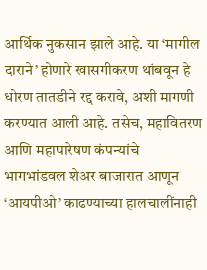आर्थिक नुकसान झाले आहे. या ‘मागील दाराने’ होणारे खासगीकरण थांबवून हे धोरण तातडीने रद्द करावे, अशी मागणी करण्यात आली आहे. तसेच, महावितरण आणि महापारेषण कंपन्यांचे भागभांडवल शेअर बाजारात आणून ‘आयपीओ’ काढण्याच्या हालचालींनाही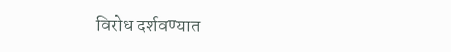विरोध दर्शवण्यात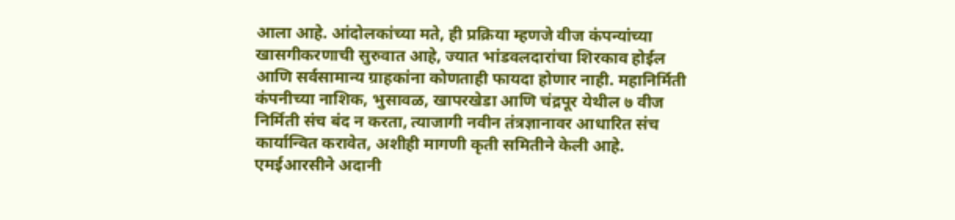आला आहे. आंदोलकांच्या मते, ही प्रक्रिया म्हणजे वीज कंपन्यांच्या खासगीकरणाची सुरुवात आहे, ज्यात भांडवलदारांचा शिरकाव होईल आणि सर्वसामान्य ग्राहकांना कोणताही फायदा होणार नाही. महानिर्मिती कंपनीच्या नाशिक, भुसावळ, खापरखेडा आणि चंद्रपूर येथील ७ वीज निर्मिती संच बंद न करता, त्याजागी नवीन तंत्रज्ञानावर आधारित संच कार्यान्वित करावेत, अशीही मागणी कृती समितीने केली आहे. एमईआरसीने अदानी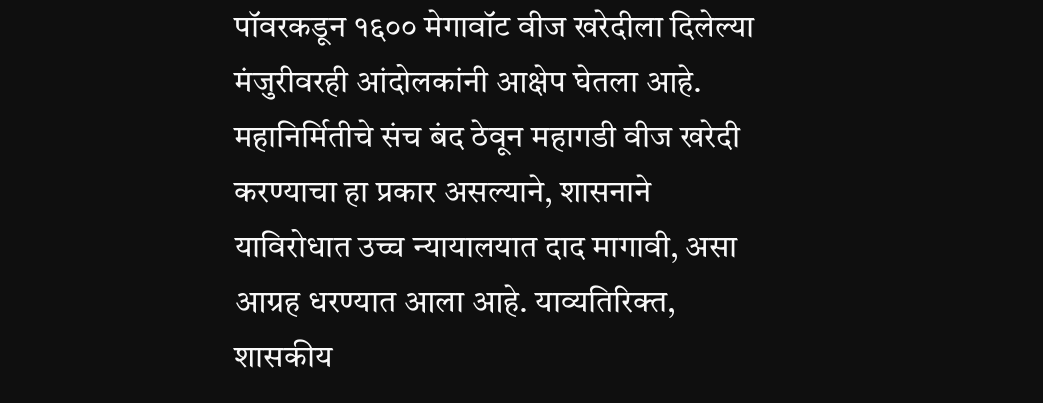पॉवरकडून १६०० मेगावॉट वीज खरेदीला दिलेल्या मंजुरीवरही आंदोलकांनी आक्षेप घेतला आहे. महानिर्मितीचे संच बंद ठेवून महागडी वीज खरेदी करण्याचा हा प्रकार असल्याने, शासनाने याविरोधात उच्च न्यायालयात दाद मागावी, असा आग्रह धरण्यात आला आहे. याव्यतिरिक्त, शासकीय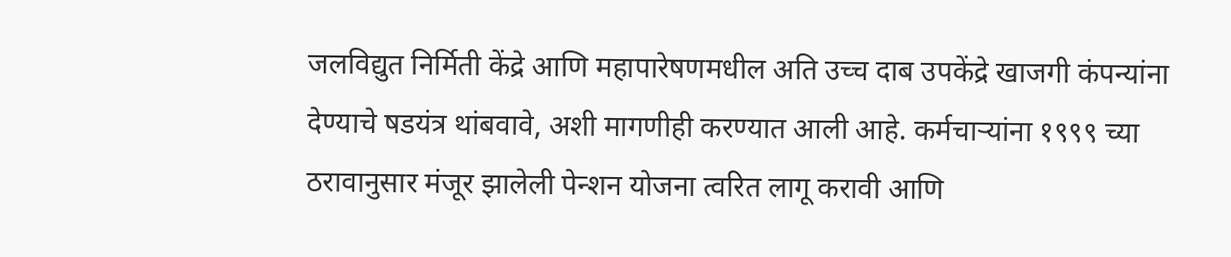जलविद्युत निर्मिती केंद्रे आणि महापारेषणमधील अति उच्च दाब उपकेंद्रे खाजगी कंपन्यांना देण्याचे षडयंत्र थांबवावे, अशी मागणीही करण्यात आली आहे. कर्मचाऱ्यांना १९९९ च्या ठरावानुसार मंजूर झालेली पेन्शन योजना त्वरित लागू करावी आणि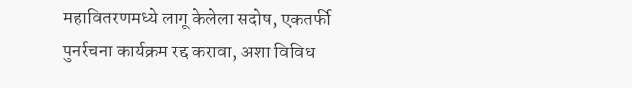महावितरणमध्ये लागू केलेला सदोष, एकतर्फी पुनर्रचना कार्यक्रम रद्द करावा, अशा विविध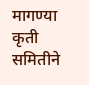मागण्या कृती समितीने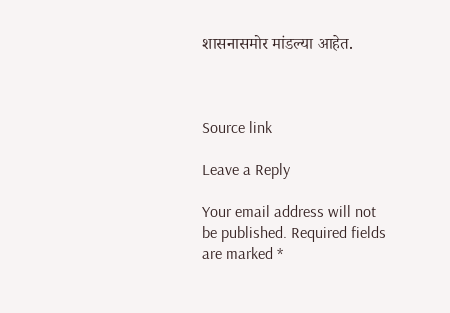शासनासमोर मांडल्या आहेत.



Source link

Leave a Reply

Your email address will not be published. Required fields are marked *